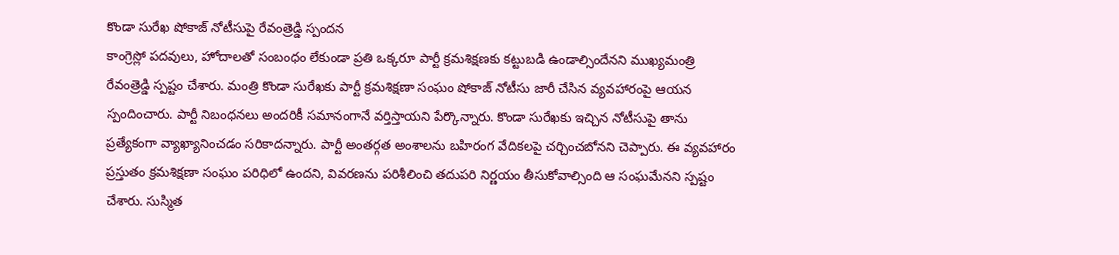కొండా సురేఖ షోకాజ్ నోటీసుపై రేవంత్రెడ్డి స్పందన
కాంగ్రెస్లో పదవులు, హోదాలతో సంబంధం లేకుండా ప్రతి ఒక్కరూ పార్టీ క్రమశిక్షణకు కట్టుబడి ఉండాల్సిందేనని ముఖ్యమంత్రి రేవంత్రెడ్డి స్పష్టం చేశారు. మంత్రి కొండా సురేఖకు పార్టీ క్రమశిక్షణా సంఘం షోకాజ్ నోటీసు జారీ చేసిన వ్యవహారంపై ఆయన స్పందించారు. పార్టీ నిబంధనలు అందరికీ సమానంగానే వర్తిస్తాయని పేర్కొన్నారు. కొండా సురేఖకు ఇచ్చిన నోటీసుపై తాను ప్రత్యేకంగా వ్యాఖ్యానించడం సరికాదన్నారు. పార్టీ అంతర్గత అంశాలను బహిరంగ వేదికలపై చర్చించబోనని చెప్పారు. ఈ వ్యవహారం ప్రస్తుతం క్రమశిక్షణా సంఘం పరిధిలో ఉందని, వివరణను పరిశీలించి తదుపరి నిర్ణయం తీసుకోవాల్సింది ఆ సంఘమేనని స్పష్టం చేశారు. సుస్మిత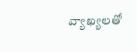వ్యాఖ్యలతో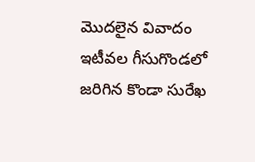మొదలైన వివాదం ఇటీవల గీసుగొండలో జరిగిన కొండా సురేఖ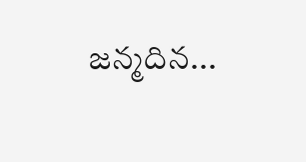జన్మదిన...